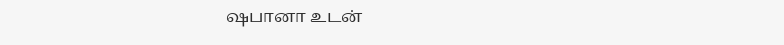ஷபானா உடன்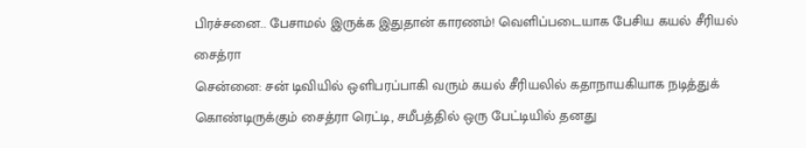பிரச்சனை.. பேசாமல் இருக்க இதுதான் காரணம்! வெளிப்படையாக பேசிய கயல் சீரியல் சைத்ரா
சென்னை: சன் டிவியில் ஒளிபரப்பாகி வரும் கயல் சீரியலில் கதாநாயகியாக நடித்துக் கொண்டிருக்கும் சைத்ரா ரெட்டி, சமீபத்தில் ஒரு பேட்டியில் தனது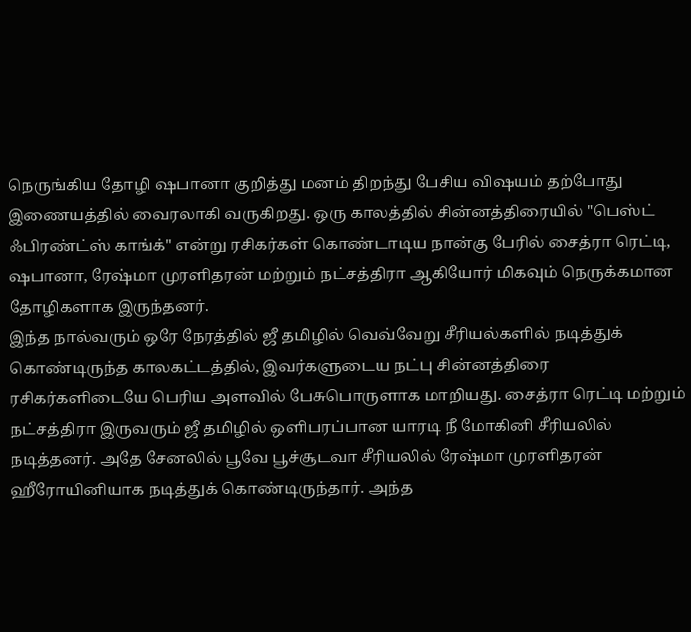நெருங்கிய தோழி ஷபானா குறித்து மனம் திறந்து பேசிய விஷயம் தற்போது இணையத்தில் வைரலாகி வருகிறது. ஒரு காலத்தில் சின்னத்திரையில் "பெஸ்ட் ஃபிரண்ட்ஸ் காங்க்" என்று ரசிகர்கள் கொண்டாடிய நான்கு பேரில் சைத்ரா ரெட்டி, ஷபானா, ரேஷ்மா முரளிதரன் மற்றும் நட்சத்திரா ஆகியோர் மிகவும் நெருக்கமான தோழிகளாக இருந்தனர்.
இந்த நால்வரும் ஒரே நேரத்தில் ஜீ தமிழில் வெவ்வேறு சீரியல்களில் நடித்துக் கொண்டிருந்த காலகட்டத்தில், இவர்களுடைய நட்பு சின்னத்திரை ரசிகர்களிடையே பெரிய அளவில் பேசுபொருளாக மாறியது. சைத்ரா ரெட்டி மற்றும் நட்சத்திரா இருவரும் ஜீ தமிழில் ஒளிபரப்பான யாரடி நீ மோகினி சீரியலில் நடித்தனர். அதே சேனலில் பூவே பூச்சூடவா சீரியலில் ரேஷ்மா முரளிதரன் ஹீரோயினியாக நடித்துக் கொண்டிருந்தார். அந்த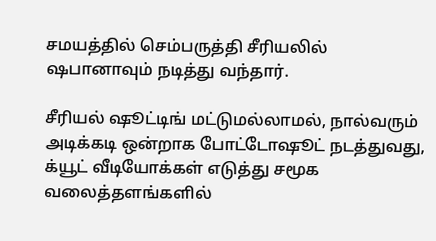சமயத்தில் செம்பருத்தி சீரியலில் ஷபானாவும் நடித்து வந்தார்.

சீரியல் ஷூட்டிங் மட்டுமல்லாமல், நால்வரும் அடிக்கடி ஒன்றாக போட்டோஷூட் நடத்துவது, க்யூட் வீடியோக்கள் எடுத்து சமூக வலைத்தளங்களில்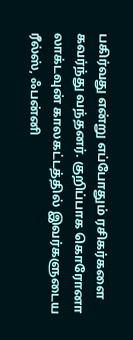பகிர்வது என்று எப்போதும் ரசிகர்களை கவர்ந்து வந்தனர். குறிப்பாக கொரோனா லாக்டவுன் காலகட்டத்தில் இவர்களுடைய ரீல்ஸ், ஃபன்னி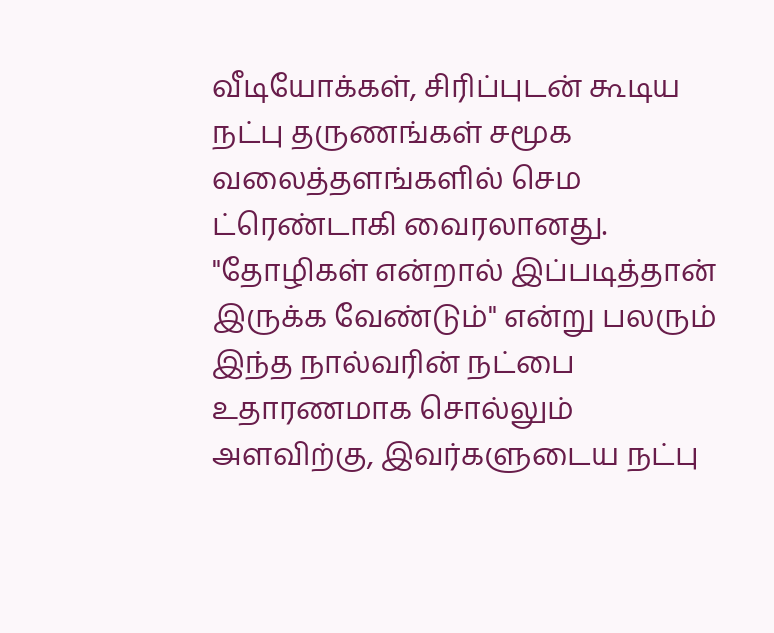வீடியோக்கள், சிரிப்புடன் கூடிய நட்பு தருணங்கள் சமூக வலைத்தளங்களில் செம ட்ரெண்டாகி வைரலானது.
"தோழிகள் என்றால் இப்படித்தான் இருக்க வேண்டும்" என்று பலரும் இந்த நால்வரின் நட்பை உதாரணமாக சொல்லும் அளவிற்கு, இவர்களுடைய நட்பு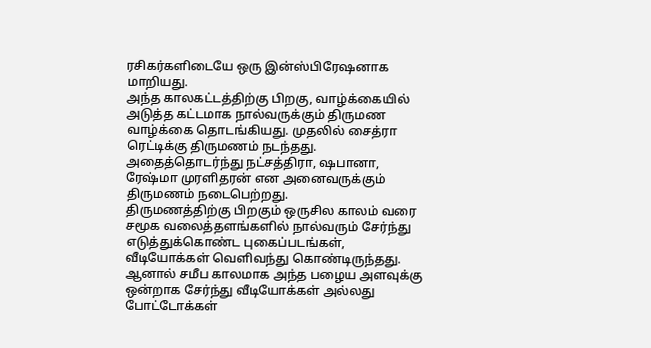ரசிகர்களிடையே ஒரு இன்ஸ்பிரேஷனாக மாறியது.
அந்த காலகட்டத்திற்கு பிறகு, வாழ்க்கையில் அடுத்த கட்டமாக நால்வருக்கும் திருமண வாழ்க்கை தொடங்கியது. முதலில் சைத்ரா ரெட்டிக்கு திருமணம் நடந்தது. அதைத்தொடர்ந்து நட்சத்திரா, ஷபானா, ரேஷ்மா முரளிதரன் என அனைவருக்கும் திருமணம் நடைபெற்றது.
திருமணத்திற்கு பிறகும் ஒருசில காலம் வரை சமூக வலைத்தளங்களில் நால்வரும் சேர்ந்து எடுத்துக்கொண்ட புகைப்படங்கள், வீடியோக்கள் வெளிவந்து கொண்டிருந்தது. ஆனால் சமீப காலமாக அந்த பழைய அளவுக்கு ஒன்றாக சேர்ந்து வீடியோக்கள் அல்லது போட்டோக்கள்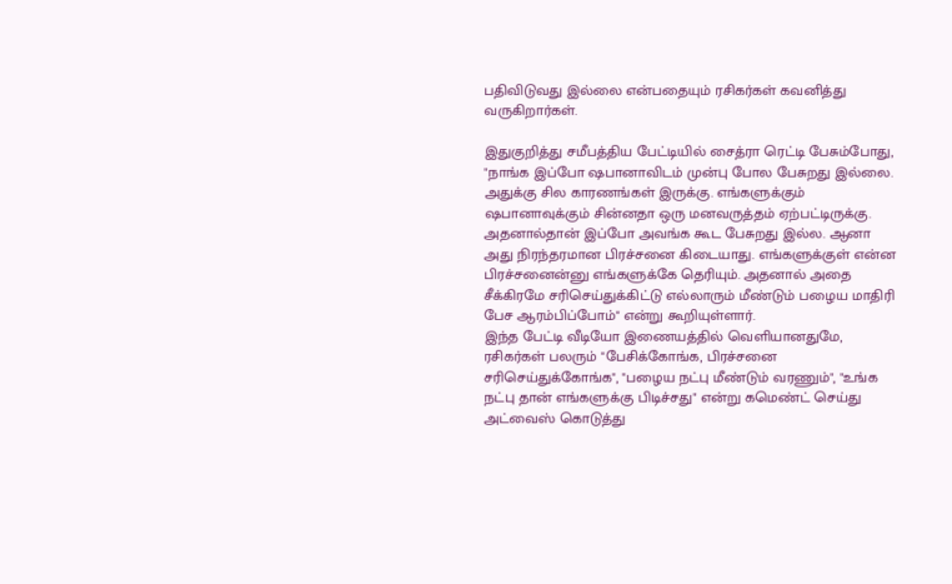பதிவிடுவது இல்லை என்பதையும் ரசிகர்கள் கவனித்து வருகிறார்கள்.

இதுகுறித்து சமீபத்திய பேட்டியில் சைத்ரா ரெட்டி பேசும்போது, "நாங்க இப்போ ஷபானாவிடம் முன்பு போல பேசுறது இல்லை. அதுக்கு சில காரணங்கள் இருக்கு. எங்களுக்கும் ஷபானாவுக்கும் சின்னதா ஒரு மனவருத்தம் ஏற்பட்டிருக்கு. அதனால்தான் இப்போ அவங்க கூட பேசுறது இல்ல. ஆனா அது நிரந்தரமான பிரச்சனை கிடையாது. எங்களுக்குள் என்ன பிரச்சனைன்னு எங்களுக்கே தெரியும். அதனால் அதை சீக்கிரமே சரிசெய்துக்கிட்டு எல்லாரும் மீண்டும் பழைய மாதிரி பேச ஆரம்பிப்போம்" என்று கூறியுள்ளார்.
இந்த பேட்டி வீடியோ இணையத்தில் வெளியானதுமே, ரசிகர்கள் பலரும் "பேசிக்கோங்க, பிரச்சனை சரிசெய்துக்கோங்க", "பழைய நட்பு மீண்டும் வரணும்", "உங்க நட்பு தான் எங்களுக்கு பிடிச்சது" என்று கமெண்ட் செய்து அட்வைஸ் கொடுத்து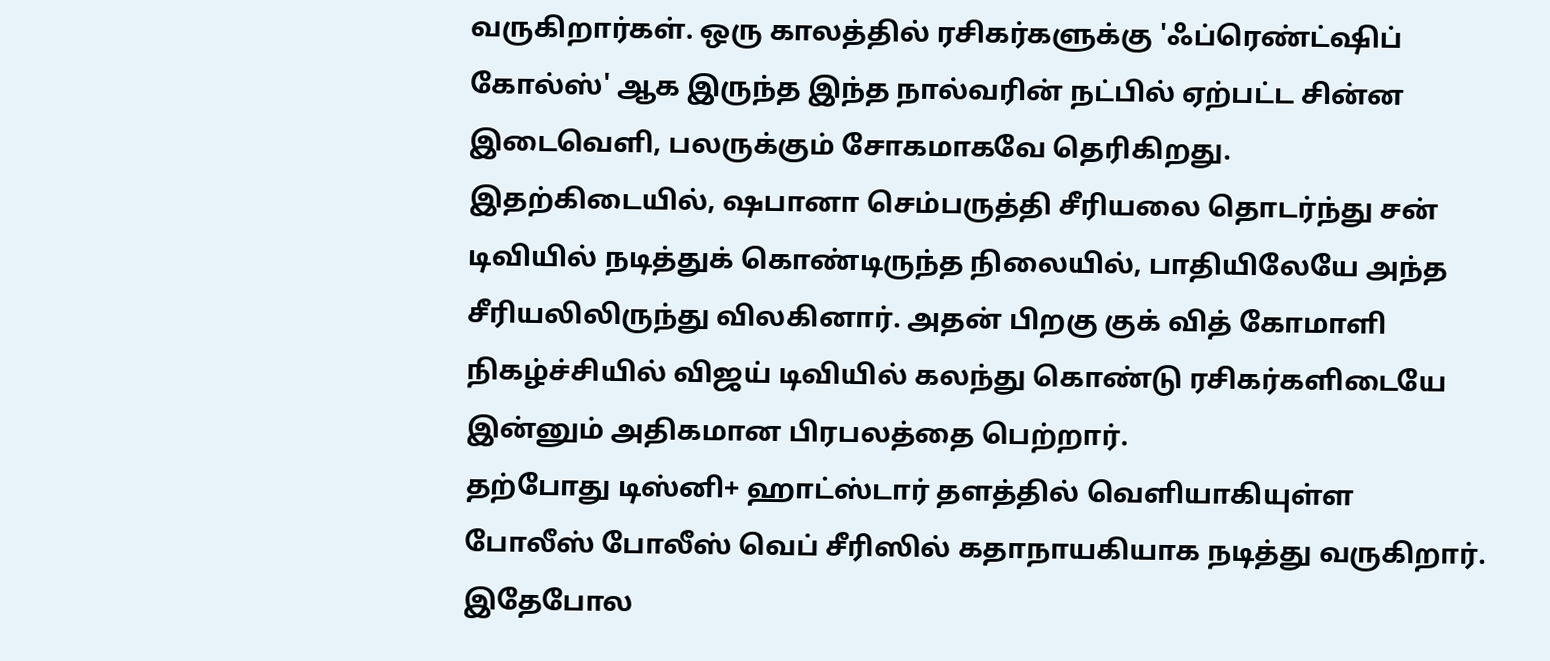வருகிறார்கள். ஒரு காலத்தில் ரசிகர்களுக்கு 'ஃப்ரெண்ட்ஷிப் கோல்ஸ்' ஆக இருந்த இந்த நால்வரின் நட்பில் ஏற்பட்ட சின்ன இடைவெளி, பலருக்கும் சோகமாகவே தெரிகிறது.
இதற்கிடையில், ஷபானா செம்பருத்தி சீரியலை தொடர்ந்து சன் டிவியில் நடித்துக் கொண்டிருந்த நிலையில், பாதியிலேயே அந்த சீரியலிலிருந்து விலகினார். அதன் பிறகு குக் வித் கோமாளி நிகழ்ச்சியில் விஜய் டிவியில் கலந்து கொண்டு ரசிகர்களிடையே இன்னும் அதிகமான பிரபலத்தை பெற்றார்.
தற்போது டிஸ்னி+ ஹாட்ஸ்டார் தளத்தில் வெளியாகியுள்ள போலீஸ் போலீஸ் வெப் சீரிஸில் கதாநாயகியாக நடித்து வருகிறார். இதேபோல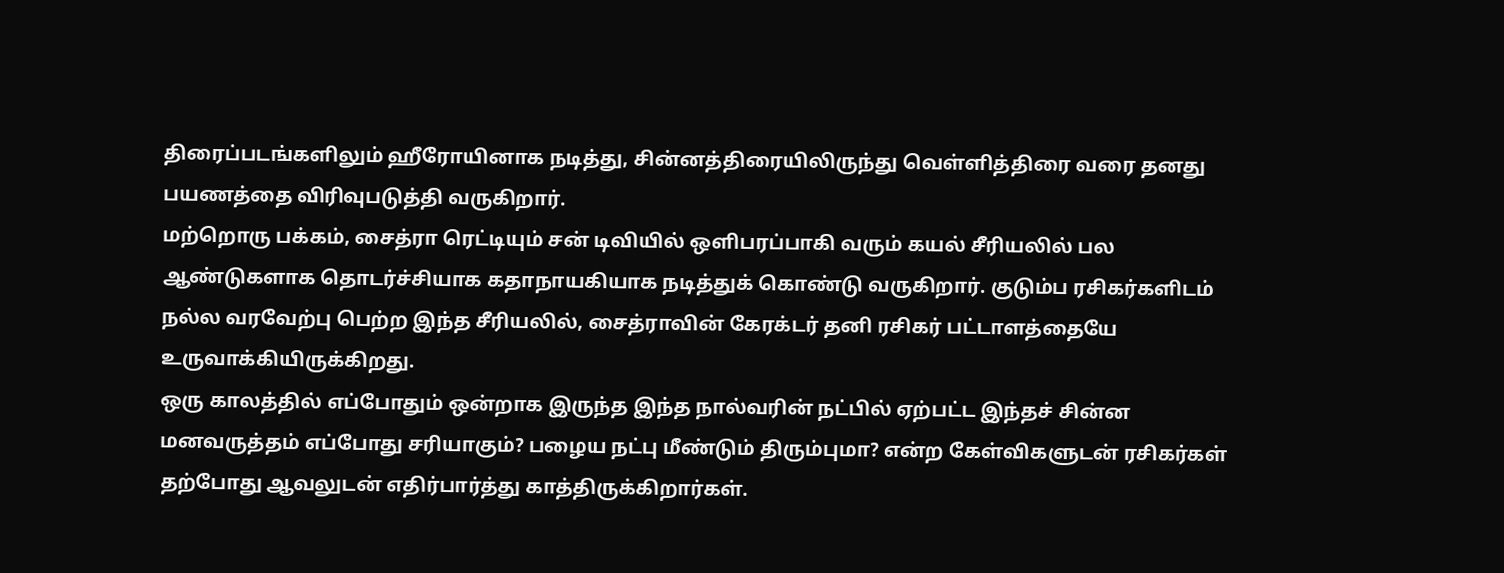திரைப்படங்களிலும் ஹீரோயினாக நடித்து, சின்னத்திரையிலிருந்து வெள்ளித்திரை வரை தனது பயணத்தை விரிவுபடுத்தி வருகிறார்.
மற்றொரு பக்கம், சைத்ரா ரெட்டியும் சன் டிவியில் ஒளிபரப்பாகி வரும் கயல் சீரியலில் பல ஆண்டுகளாக தொடர்ச்சியாக கதாநாயகியாக நடித்துக் கொண்டு வருகிறார். குடும்ப ரசிகர்களிடம் நல்ல வரவேற்பு பெற்ற இந்த சீரியலில், சைத்ராவின் கேரக்டர் தனி ரசிகர் பட்டாளத்தையே உருவாக்கியிருக்கிறது.
ஒரு காலத்தில் எப்போதும் ஒன்றாக இருந்த இந்த நால்வரின் நட்பில் ஏற்பட்ட இந்தச் சின்ன மனவருத்தம் எப்போது சரியாகும்? பழைய நட்பு மீண்டும் திரும்புமா? என்ற கேள்விகளுடன் ரசிகர்கள் தற்போது ஆவலுடன் எதிர்பார்த்து காத்திருக்கிறார்கள்.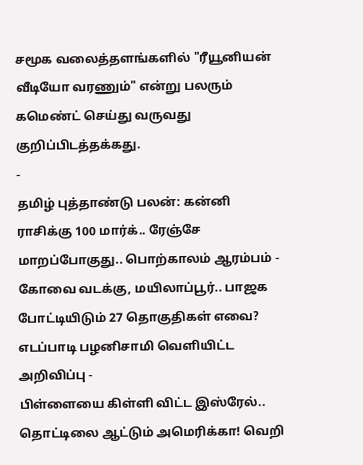சமூக வலைத்தளங்களில் "ரீயூனியன் வீடியோ வரணும்" என்று பலரும் கமெண்ட் செய்து வருவது குறிப்பிடத்தக்கது.
-
தமிழ் புத்தாண்டு பலன்: கன்னி ராசிக்கு 100 மார்க்.. ரேஞ்சே மாறப்போகுது.. பொற்காலம் ஆரம்பம் -
கோவை வடக்கு, மயிலாப்பூர்.. பாஜக போட்டியிடும் 27 தொகுதிகள் எவை? எடப்பாடி பழனிசாமி வெளியிட்ட அறிவிப்பு -
பிள்ளையை கிள்ளி விட்ட இஸ்ரேல்.. தொட்டிலை ஆட்டும் அமெரிக்கா! வெறி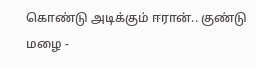கொண்டு அடிக்கும் ஈரான்.. குண்டு மழை -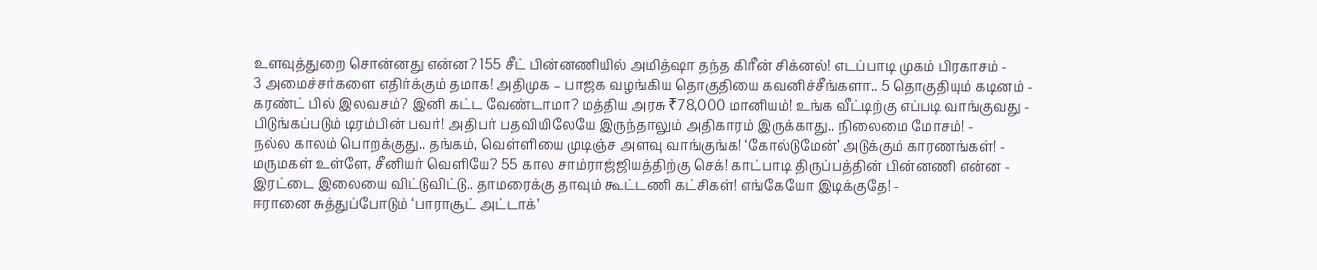உளவுத்துறை சொன்னது என்ன? 155 சீட் பின்னணியில் அமித்ஷா தந்த கிரீன் சிக்னல்! எடப்பாடி முகம் பிரகாசம் -
3 அமைச்சர்களை எதிர்க்கும் தமாக! அதிமுக – பாஜக வழங்கிய தொகுதியை கவனிச்சீங்களா.. 5 தொகுதியும் கடினம் -
கரண்ட் பில் இலவசம்? இனி கட்ட வேண்டாமா? மத்திய அரசு ₹78,000 மானியம்! உங்க வீட்டிற்கு எப்படி வாங்குவது -
பிடுங்கப்படும் டிரம்பின் பவர்! அதிபர் பதவியிலேயே இருந்தாலும் அதிகாரம் இருக்காது.. நிலைமை மோசம்! -
நல்ல காலம் பொறக்குது.. தங்கம், வெள்ளியை முடிஞ்ச அளவு வாங்குங்க! ‘கோல்டுமேன்’ அடுக்கும் காரணங்கள்! -
மருமகள் உள்ளே, சீனியர் வெளியே? 55 கால சாம்ராஜ்ஜியத்திற்கு செக்! காட்பாடி திருப்பத்தின் பின்னணி என்ன -
இரட்டை இலையை விட்டுவிட்டு.. தாமரைக்கு தாவும் கூட்டணி கட்சிகள்! எங்கேயோ இடிக்குதே! -
ஈரானை சுத்துப்போடும் ‘பாராசூட் அட்டாக்’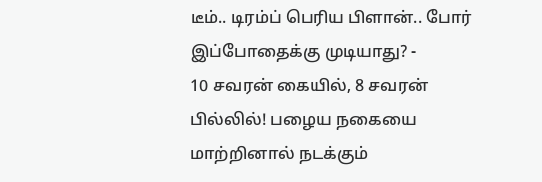டீம்.. டிரம்ப் பெரிய பிளான்.. போர் இப்போதைக்கு முடியாது? -
10 சவரன் கையில், 8 சவரன் பில்லில்! பழைய நகையை மாற்றினால் நடக்கும்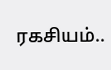ரகசியம்..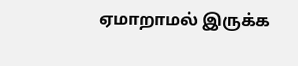ஏமாறாமல் இருக்க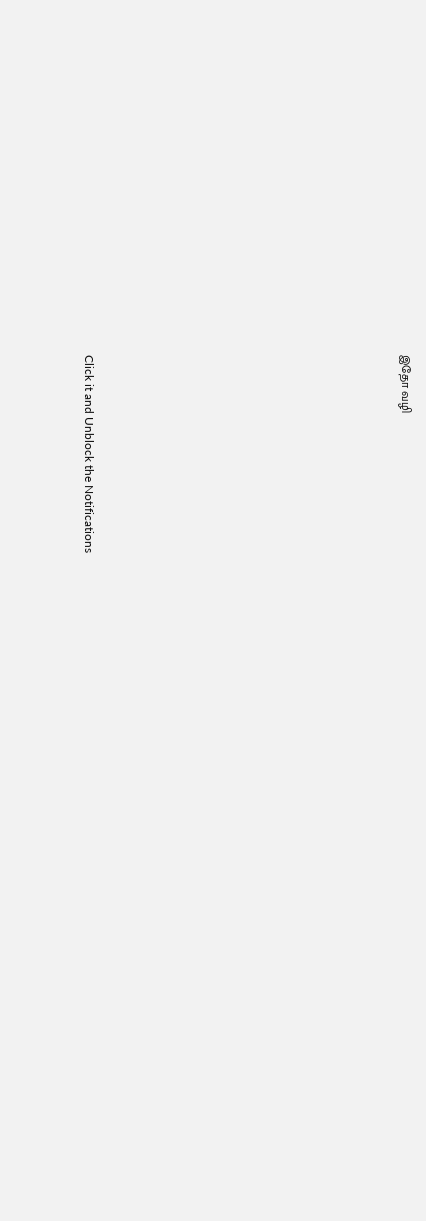இதோ வழி












Click it and Unblock the Notifications